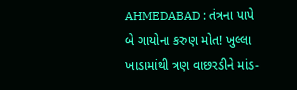AHMEDABAD : તંત્રના પાપે બે ગાયોના કરુણ મોત! ખુલ્લા ખાડામાંથી ત્રણ વાછરડીને માંડ-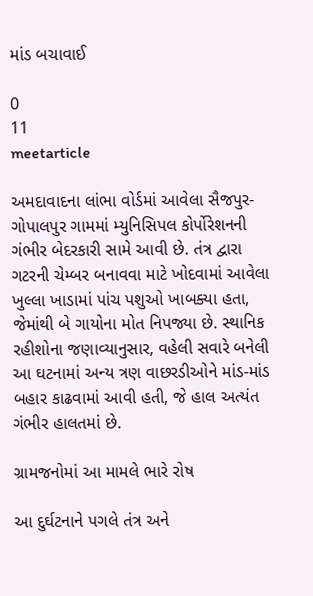માંડ બચાવાઈ

0
11
meetarticle

અમદાવાદના લાંભા વોર્ડમાં આવેલા સૈજપુર-ગોપાલપુર ગામમાં મ્યુનિસિપલ કોર્પોરેશનની ગંભીર બેદરકારી સામે આવી છે. તંત્ર દ્વારા ગટરની ચેમ્બર બનાવવા માટે ખોદવામાં આવેલા ખુલ્લા ખાડામાં પાંચ પશુઓ ખાબક્યા હતા, જેમાંથી બે ગાયોના મોત નિપજ્યા છે. સ્થાનિક રહીશોના જણાવ્યાનુસાર, વહેલી સવારે બનેલી આ ઘટનામાં અન્ય ત્રણ વાછરડીઓને માંડ-માંડ બહાર કાઢવામાં આવી હતી, જે હાલ અત્યંત ગંભીર હાલતમાં છે.

ગ્રામજનોમાં આ મામલે ભારે રોષ

આ દુર્ઘટનાને પગલે તંત્ર અને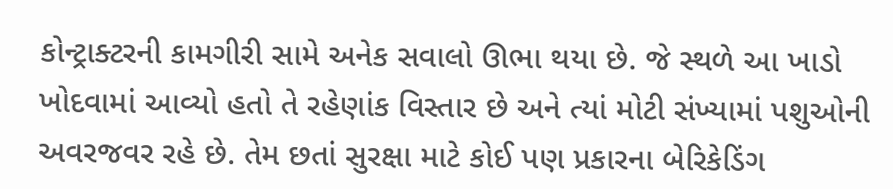કોન્ટ્રાક્ટરની કામગીરી સામે અનેક સવાલો ઊભા થયા છે. જે સ્થળે આ ખાડો ખોદવામાં આવ્યો હતો તે રહેણાંક વિસ્તાર છે અને ત્યાં મોટી સંખ્યામાં પશુઓની અવરજવર રહે છે. તેમ છતાં સુરક્ષા માટે કોઈ પણ પ્રકારના બેરિકેડિંગ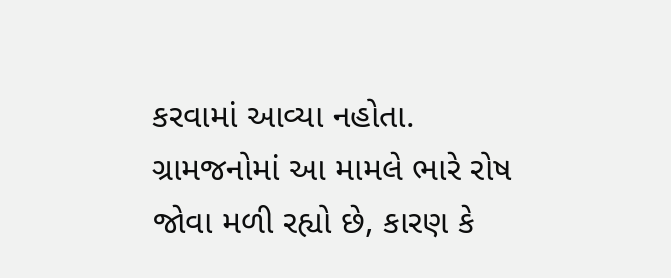કરવામાં આવ્યા નહોતા. ગ્રામજનોમાં આ મામલે ભારે રોષ જોવા મળી રહ્યો છે, કારણ કે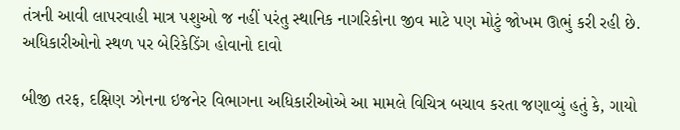તંત્રની આવી લાપરવાહી માત્ર પશુઓ જ નહીં પરંતુ સ્થાનિક નાગરિકોના જીવ માટે પણ મોટું જોખમ ઊભું કરી રહી છે.
અધિકારીઓનો સ્થળ પર બેરિકેડિંગ હોવાનો દાવો

બીજી તરફ, દક્ષિણ ઝોનના ઇજનેર વિભાગના અધિકારીઓએ આ મામલે વિચિત્ર બચાવ કરતા જણાવ્યું હતું કે, ગાયો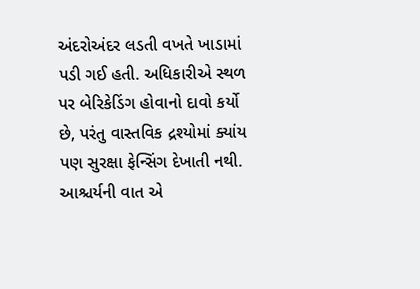અંદરોઅંદર લડતી વખતે ખાડામાં પડી ગઈ હતી. અધિકારીએ સ્થળ પર બેરિકેડિંગ હોવાનો દાવો કર્યો છે, પરંતુ વાસ્તવિક દ્રશ્યોમાં ક્યાંય પણ સુરક્ષા ફેન્સિંગ દેખાતી નથી. આશ્ચર્યની વાત એ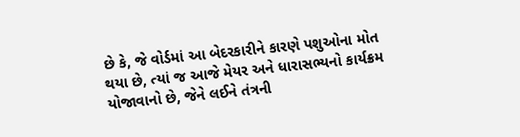છે કે, જે વોર્ડમાં આ બેદરકારીને કારણે પશુઓના મોત થયા છે, ત્યાં જ આજે મેયર અને ધારાસભ્યનો કાર્યક્રમ યોજાવાનો છે, જેને લઈને તંત્રની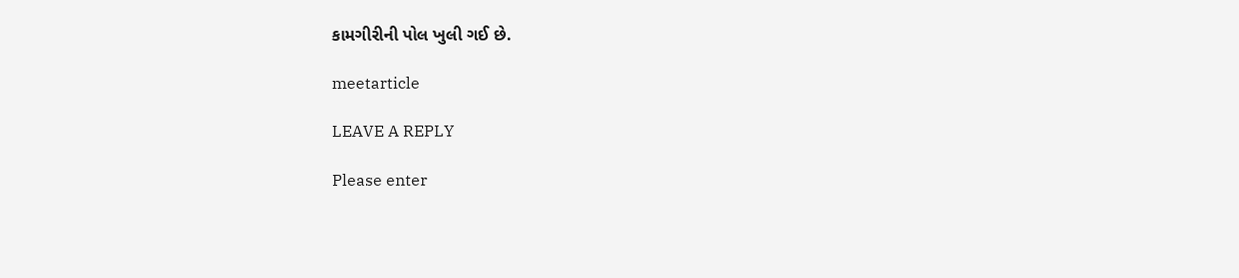કામગીરીની પોલ ખુલી ગઈ છે.

meetarticle

LEAVE A REPLY

Please enter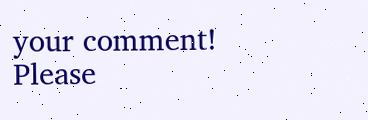your comment!
Please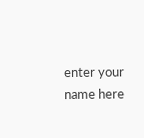enter your name here